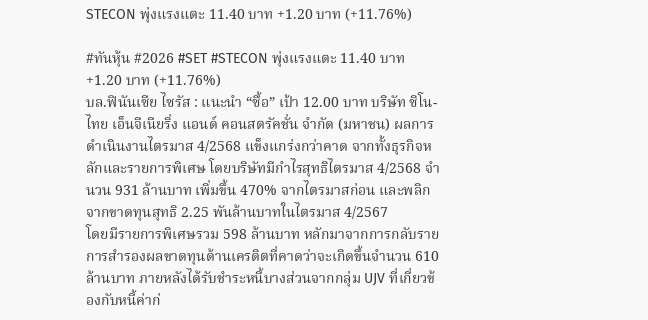STECON พุ่งแรงแตะ 11.40 บาท +1.20 บาท (+11.76%)

#ทันหุ้น #2026 #SET #STECON พุ่งแรงแตะ 11.40 บาท +1.20 บาท (+11.76%)
บล.ฟินันเซีย ไซรัส : แนะนำ “ซื้อ” เป้า 12.00 บาท บริษัท ซิโน-ไทย เอ็นจีเนียริ่ง แอนด์ คอนสตรัคชั่น จำกัด (มหาชน) ผลการดำเนินงานไตรมาส 4/2568 แข็งแกร่งกว่าคาด จากทั้งธุรกิจหลักและรายการพิเศษ โดยบริษัทมีกำไรสุทธิไตรมาส 4/2568 จำนวน 931 ล้านบาท เพิ่มขึ้น 470% จากไตรมาสก่อน และพลิกจากขาดทุนสุทธิ 2.25 พันล้านบาทในไตรมาส 4/2567
โดยมีรายการพิเศษรวม 598 ล้านบาท หลักมาจากการกลับรายการสำรองผลขาดทุนด้านเครดิตที่คาดว่าจะเกิดขึ้นจำนวน 610 ล้านบาท ภายหลังได้รับชำระหนี้บางส่วนจากกลุ่ม UJV ที่เกี่ยวข้องกับหนี้ค่าก่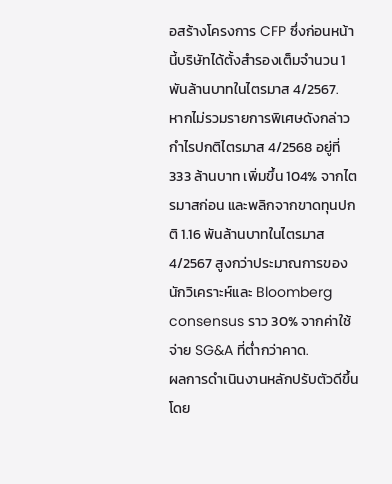อสร้างโครงการ CFP ซึ่งก่อนหน้านี้บริษัทได้ตั้งสำรองเต็มจำนวน 1 พันล้านบาทในไตรมาส 4/2567.
หากไม่รวมรายการพิเศษดังกล่าว กำไรปกติไตรมาส 4/2568 อยู่ที่ 333 ล้านบาท เพิ่มขึ้น 104% จากไตรมาสก่อน และพลิกจากขาดทุนปกติ 1.16 พันล้านบาทในไตรมาส 4/2567 สูงกว่าประมาณการของนักวิเคราะห์และ Bloomberg consensus ราว 30% จากค่าใช้จ่าย SG&A ที่ต่ำกว่าคาด.
ผลการดำเนินงานหลักปรับตัวดีขึ้น โดย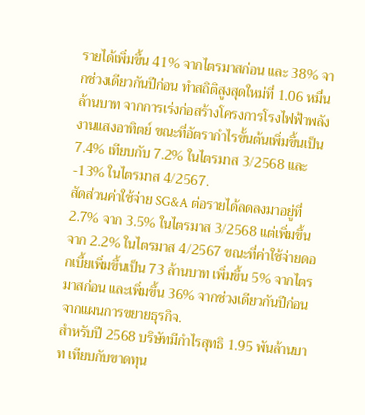รายได้เพิ่มขึ้น 41% จากไตรมาสก่อน และ 38% จากช่วงเดียวกันปีก่อน ทำสถิติสูงสุดใหม่ที่ 1.06 หมื่นล้านบาท จากการเร่งก่อสร้างโครงการโรงไฟฟ้าพลังงานแสงอาทิตย์ ขณะที่อัตรากำไรขั้นต้นเพิ่มขึ้นเป็น 7.4% เทียบกับ 7.2% ในไตรมาส 3/2568 และ -13% ในไตรมาส 4/2567.
สัดส่วนค่าใช้จ่าย SG&A ต่อรายได้ลดลงมาอยู่ที่ 2.7% จาก 3.5% ในไตรมาส 3/2568 แต่เพิ่มขึ้นจาก 2.2% ในไตรมาส 4/2567 ขณะที่ค่าใช้จ่ายดอกเบี้ยเพิ่มขึ้นเป็น 73 ล้านบาท เพิ่มขึ้น 5% จากไตรมาสก่อน และเพิ่มขึ้น 36% จากช่วงเดียวกันปีก่อน จากแผนการขยายธุรกิจ.
สำหรับปี 2568 บริษัทมีกำไรสุทธิ 1.95 พันล้านบาท เทียบกับขาดทุน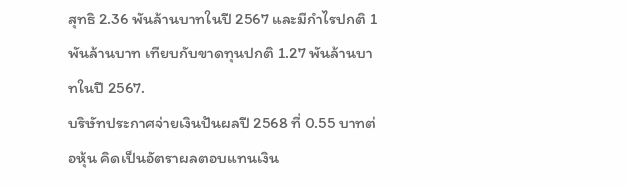สุทธิ 2.36 พันล้านบาทในปี 2567 และมีกำไรปกติ 1 พันล้านบาท เทียบกับขาดทุนปกติ 1.27 พันล้านบาทในปี 2567.
บริษัทประกาศจ่ายเงินปันผลปี 2568 ที่ 0.55 บาทต่อหุ้น คิดเป็นอัตราผลตอบแทนเงิน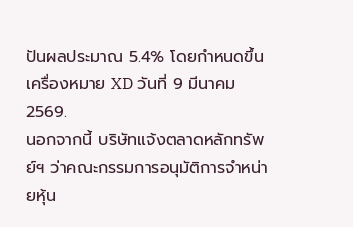ปันผลประมาณ 5.4% โดยกำหนดขึ้นเครื่องหมาย XD วันที่ 9 มีนาคม 2569.
นอกจากนี้ บริษัทแจ้งตลาดหลักทรัพย์ฯ ว่าคณะกรรมการอนุมัติการจำหน่ายหุ้น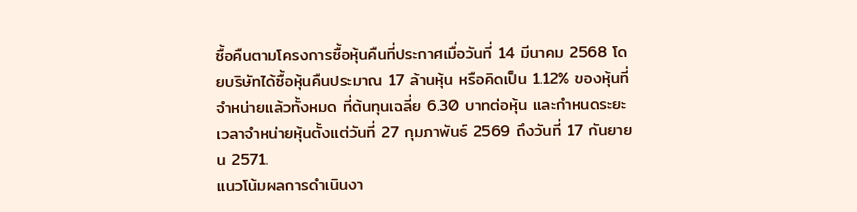ซื้อคืนตามโครงการซื้อหุ้นคืนที่ประกาศเมื่อวันที่ 14 มีนาคม 2568 โดยบริษัทได้ซื้อหุ้นคืนประมาณ 17 ล้านหุ้น หรือคิดเป็น 1.12% ของหุ้นที่จำหน่ายแล้วทั้งหมด ที่ต้นทุนเฉลี่ย 6.30 บาทต่อหุ้น และกำหนดระยะเวลาจำหน่ายหุ้นตั้งแต่วันที่ 27 กุมภาพันธ์ 2569 ถึงวันที่ 17 กันยายน 2571.
แนวโน้มผลการดำเนินงา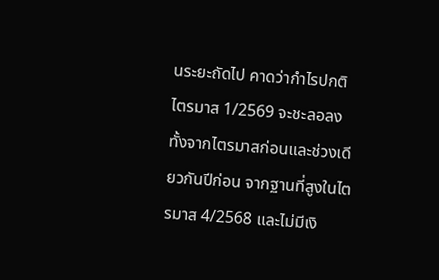นระยะถัดไป คาดว่ากำไรปกติไตรมาส 1/2569 จะชะลอลงทั้งจากไตรมาสก่อนและช่วงเดียวกันปีก่อน จากฐานที่สูงในไตรมาส 4/2568 และไม่มีเงิ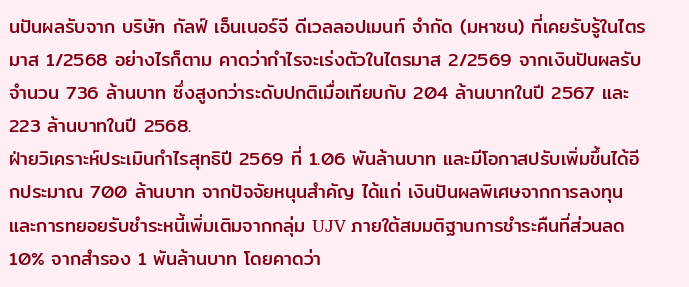นปันผลรับจาก บริษัท กัลฟ์ เอ็นเนอร์จี ดีเวลลอปเมนท์ จำกัด (มหาชน) ที่เคยรับรู้ในไตรมาส 1/2568 อย่างไรก็ตาม คาดว่ากำไรจะเร่งตัวในไตรมาส 2/2569 จากเงินปันผลรับจำนวน 736 ล้านบาท ซึ่งสูงกว่าระดับปกติเมื่อเทียบกับ 204 ล้านบาทในปี 2567 และ 223 ล้านบาทในปี 2568.
ฝ่ายวิเคราะห์ประเมินกำไรสุทธิปี 2569 ที่ 1.06 พันล้านบาท และมีโอกาสปรับเพิ่มขึ้นได้อีกประมาณ 700 ล้านบาท จากปัจจัยหนุนสำคัญ ได้แก่ เงินปันผลพิเศษจากการลงทุน และการทยอยรับชำระหนี้เพิ่มเติมจากกลุ่ม UJV ภายใต้สมมติฐานการชำระคืนที่ส่วนลด 10% จากสำรอง 1 พันล้านบาท โดยคาดว่า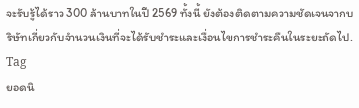จะรับรู้ได้ราว 300 ล้านบาทในปี 2569 ทั้งนี้ ยังต้องติดตามความชัดเจนจากบริษัทเกี่ยวกับจำนวนเงินที่จะได้รับชำระและเงื่อนไขการชำระคืนในระยะถัดไป.
Tag
ยอดนิ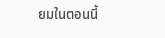ยมในตอนนี้